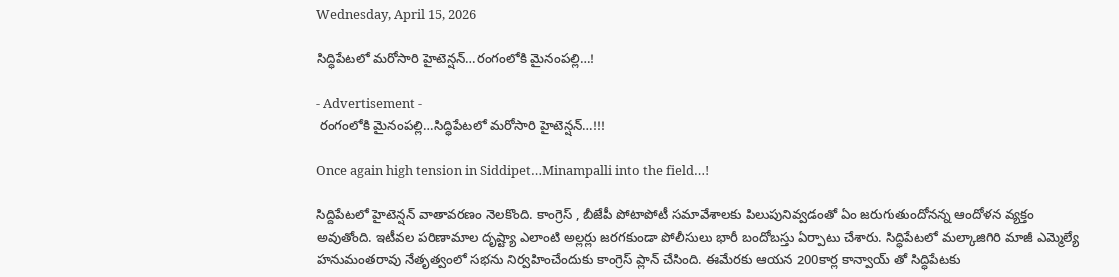Wednesday, April 15, 2026

సిద్ధిపేటలో మరోసారి హైటెన్షన్…రంగంలోకి మైనంపల్లి…!

- Advertisement -
 రంగంలోకి మైనంపల్లి…సిద్ధిపేటలో మరోసారి హైటెన్షన్…!!!

Once again high tension in Siddipet…Minampalli into the field…!

సిద్దిపేటలో హైటెన్షన్ వాతావరణం నెలకొంది. కాంగ్రెస్ , బీజేపీ పోటాపోటీ సమావేశాలకు పిలుపునివ్వడంతో ఏం జరుగుతుందోనన్న ఆందోళన వ్యక్తం అవుతోంది. ఇటీవల పరిణామాల దృష్ట్యా ఎలాంటి అల్లర్లు జరగకుండా పోలీసులు భారీ బందోబస్తు ఏర్పాటు చేశారు. సిద్ధిపేటలో మల్కాజిగిరి మాజీ ఎమ్మెల్యే హనుమంతరావు నేతృత్వంలో సభను నిర్వహించేందుకు కాంగ్రెస్ ప్లాన్ చేసింది. ఈమేరకు ఆయన 200కార్ల కాన్వాయ్ తో సిద్ధిపేటకు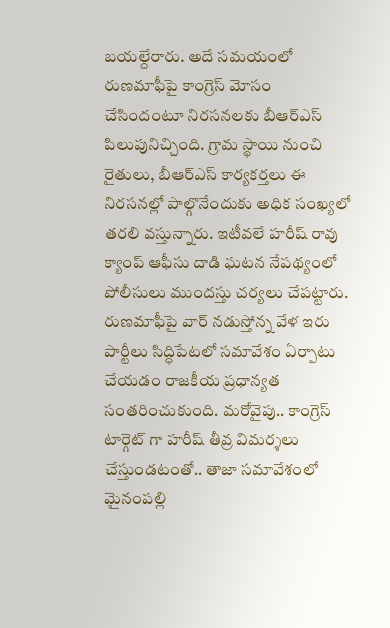బయల్దేరారు. అదే సమయంలో రుణమాఫీపై కాంగ్రెస్ మోసం చేసిందంటూ నిరసనలకు బీఆర్ఎస్ పిలుపునిచ్చింది. గ్రామ స్థాయి నుంచి రైతులు, బీఆర్ఎస్ కార్యకర్తలు ఈ నిరసనల్లో పాల్గొనేందుకు అధిక సంఖ్యలో తరలి వస్తున్నారు. ఇటీవలే హరీష్ రావు క్యాంప్ ఆఫీసు దాడి ఘటన నేపథ్యంలో పోలీసులు ముందస్తు చర్యలు చేపట్టారు. రుణమాఫీపై వార్ నడుస్తోన్న వేళ ఇరు పార్టీలు సిద్ధిపేటలో సమావేశం ఏర్పాటు చేయడం రాజకీయ ప్రధాన్యత సంతరించుకుంది. మరోవైపు.. కాంగ్రెస్ టార్గెట్ గా హరీష్ తీవ్ర విమర్శలు చేస్తుండటంతో.. తాజా సమావేశంలో మైనంపల్లి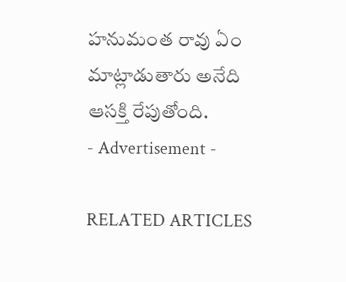హనుమంత రావు ఏం మాట్లాడుతారు అనేది ఆసక్తి రేపుతోంది.
- Advertisement -

RELATED ARTICLES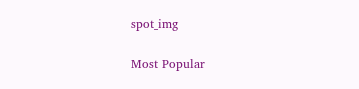spot_img

Most Popular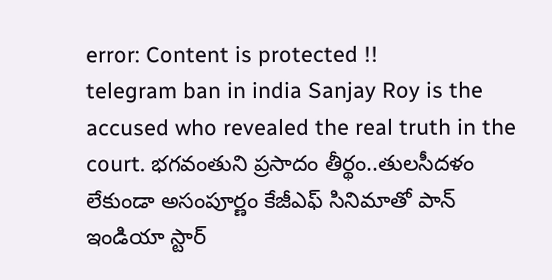error: Content is protected !!
telegram ban in india Sanjay Roy is the accused who revealed the real truth in the court. భగవంతుని ప్రసాదం తీర్థం..తులసీదళం లేకుండా అసంపూర్ణం కేజీఎఫ్ సినిమాతో పాన్ ఇండియా స్టార్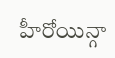హీరోయిన్గా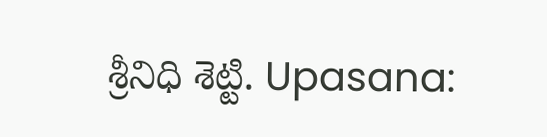శ్రీనిధి శెట్టి. Upasana: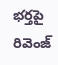భర్తపై రివెంజ్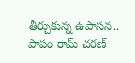తీర్చుకున్న ఉపాసన.. పాపం రామ్ చరణ్